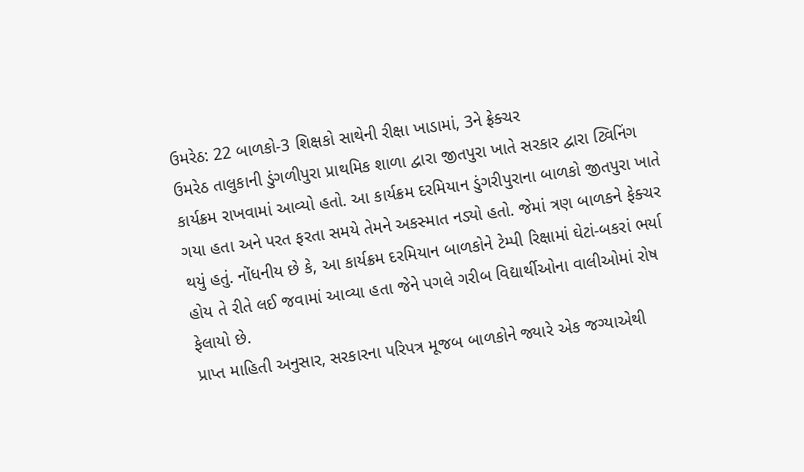ઉમરેઠ: 22 બાળકો-3 શિક્ષકો સાથેની રીક્ષા ખાડામાં, 3ને ફ્રેક્ચર
ઉમરેઠ તાલુકાની ડુંગળીપુરા પ્રાથમિક શાળા દ્વારા જીતપુરા ખાતે સરકાર દ્વારા ટ્વિનિંગ કાર્યક્રમ રાખવામાં આવ્યો હતો. આ કાર્યક્રમ દરમિયાન ડુંગરીપુરાના બાળકો જીતપુરા ખાતે ગયા હતા અને પરત ફરતા સમયે તેમને અકસ્માત નડ્યો હતો. જેમાં ત્રણ બાળકને ફેક્ચર થયું હતું. નોંધનીય છે કે, આ કાર્યક્રમ દરમિયાન બાળકોને ટેમ્પી રિક્ષામાં ઘેટાં-બકરાં ભર્યા હોય તે રીતે લઈ જવામાં આવ્યા હતા જેને પગલે ગરીબ વિદ્યાર્થીઓના વાલીઓમાં રોષ ફેલાયો છે.
પ્રાપ્ત માહિતી અનુસાર, સરકારના પરિપત્ર મૂજબ બાળકોને જ્યારે એક જગ્યાએથી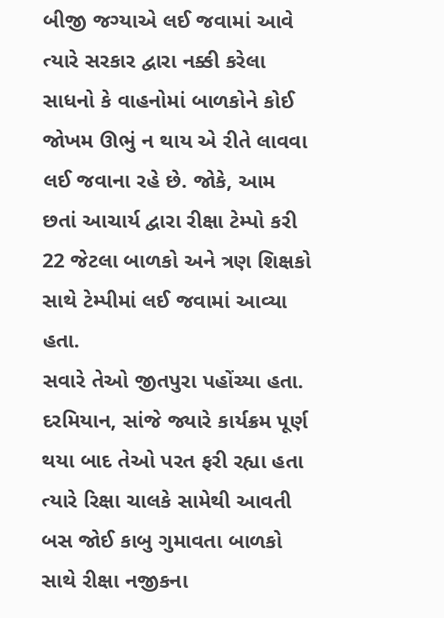બીજી જગ્યાએ લઈ જવામાં આવે ત્યારે સરકાર દ્વારા નક્કી કરેલા સાધનો કે વાહનોમાં બાળકોને કોઈ જોખમ ઊભું ન થાય એ રીતે લાવવા લઈ જવાના રહે છે. જોકે, આમ છતાં આચાર્ય દ્વારા રીક્ષા ટેમ્પો કરી 22 જેટલા બાળકો અને ત્રણ શિક્ષકો સાથે ટેમ્પીમાં લઈ જવામાં આવ્યા હતા.
સવારે તેઓ જીતપુરા પહોંચ્યા હતા. દરમિયાન, સાંજે જ્યારે કાર્યક્રમ પૂર્ણ થયા બાદ તેઓ પરત ફરી રહ્યા હતા ત્યારે રિક્ષા ચાલકે સામેથી આવતી બસ જોઈ કાબુ ગુમાવતા બાળકો સાથે રીક્ષા નજીકના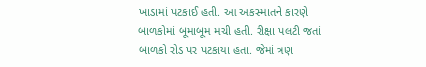ખાડામાં પટકાઈ હતી. આ અકસ્માતને કારણે બાળકોમાં બૂમાબૂમ મચી હતી. રીક્ષા પલટી જતાં બાળકો રોડ પર પટકાયા હતા. જેમાં ત્રણ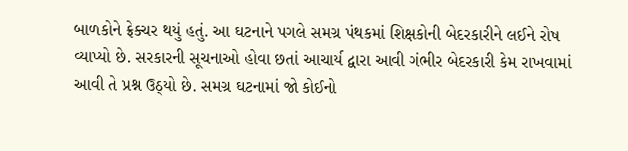બાળકોને ફ્રેક્ચર થયું હતું. આ ઘટનાને પગલે સમગ્ર પંથકમાં શિક્ષકોની બેદરકારીને લઈને રોષ વ્યાપ્યો છે. સરકારની સૂચનાઓ હોવા છતાં આચાર્ય દ્વારા આવી ગંભીર બેદરકારી કેમ રાખવામાં આવી તે પ્રશ્ન ઉઠ્યો છે. સમગ્ર ઘટનામાં જો કોઈનો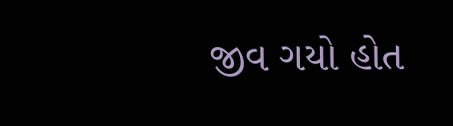જીવ ગયો હોત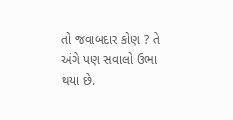તો જવાબદાર કોણ ? તે અંગે પણ સવાલો ઉભા થયા છે.